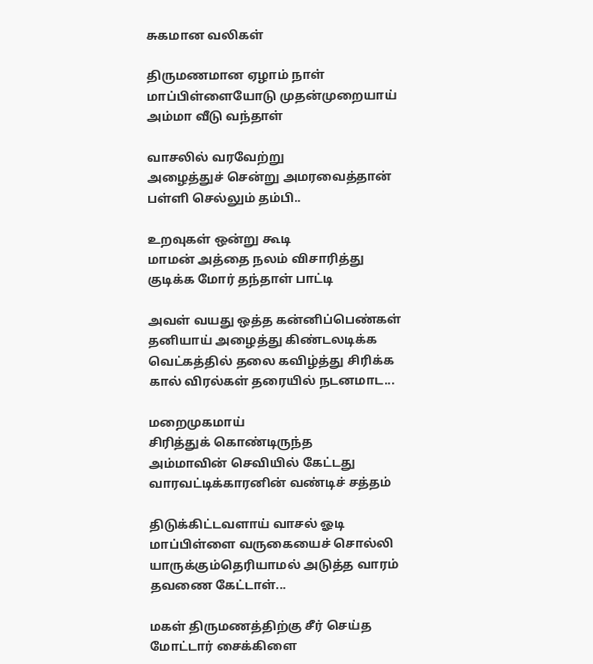சுகமான வலிகள்

திருமணமான ஏழாம் நாள்
மாப்பிள்ளையோடு முதன்முறையாய்
அம்மா வீடு வந்தாள்

வாசலில் வரவேற்று
அழைத்துச் சென்று அமரவைத்தான்
பள்ளி செல்லும் தம்பி..

உறவுகள் ஒன்று கூடி
மாமன் அத்தை நலம் விசாரித்து
குடிக்க மோர் தந்தாள் பாட்டி

அவள் வயது ஒத்த கன்னிப்பெண்கள்
தனியாய் அழைத்து கிண்டலடிக்க
வெட்கத்தில் தலை கவிழ்த்து சிரிக்க
கால் விரல்கள் தரையில் நடனமாட...

மறைமுகமாய்
சிரித்துக் கொண்டிருந்த
அம்மாவின் செவியில் கேட்டது
வாரவட்டிக்காரனின் வண்டிச் சத்தம்

திடுக்கிட்டவளாய் வாசல் ஓடி
மாப்பிள்ளை வருகையைச் சொல்லி
யாருக்கும்தெரியாமல் அடுத்த வாரம்
தவணை கேட்டாள்...

மகள் திருமணத்திற்கு சீர் செய்த
மோட்டார் சைக்கிளை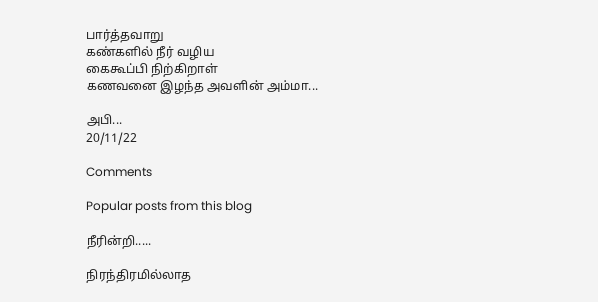பார்த்தவாறு
கண்களில் நீர் வழிய
கைகூப்பி நிற்கிறாள்
கணவனை இழந்த அவளின் அம்மா...

அபி...
20/11/22

Comments

Popular posts from this blog

நீரின்றி.....

நிரந்திரமில்லாத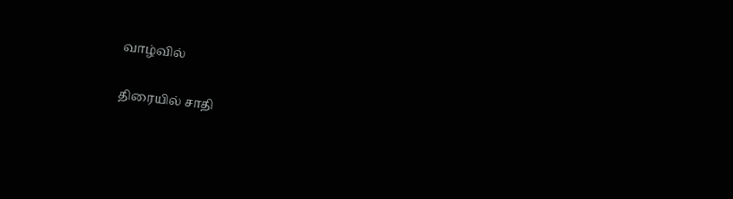வாழ்வில்

திரையில் சாதி